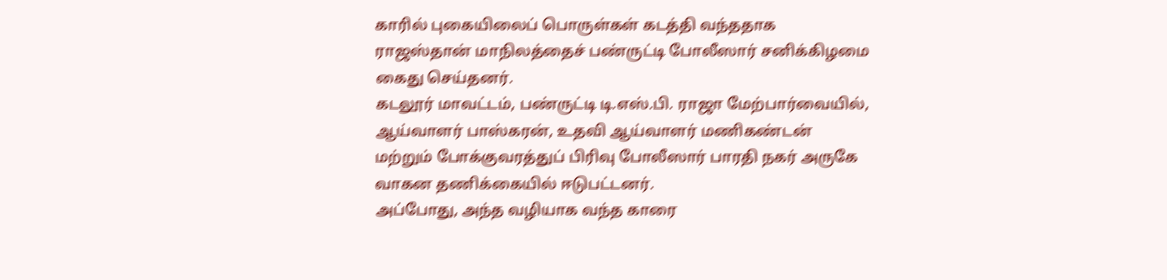காரில் புகையிலைப் பொருள்கள் கடத்தி வந்ததாக ராஜஸ்தான் மாநிலத்தைச் பண்ருட்டி போலீஸார் சனிக்கிழமை கைது செய்தனர்.
கடலூர் மாவட்டம், பண்ருட்டி டி.எஸ்.பி. ராஜா மேற்பார்வையில், ஆய்வாளர் பாஸ்கரன், உதவி ஆய்வாளர் மணிகண்டன் மற்றும் போக்குவரத்துப் பிரிவு போலீஸார் பாரதி நகர் அருகே வாகன தணிக்கையில் ஈடுபட்டனர்.
அப்போது, அந்த வழியாக வந்த காரை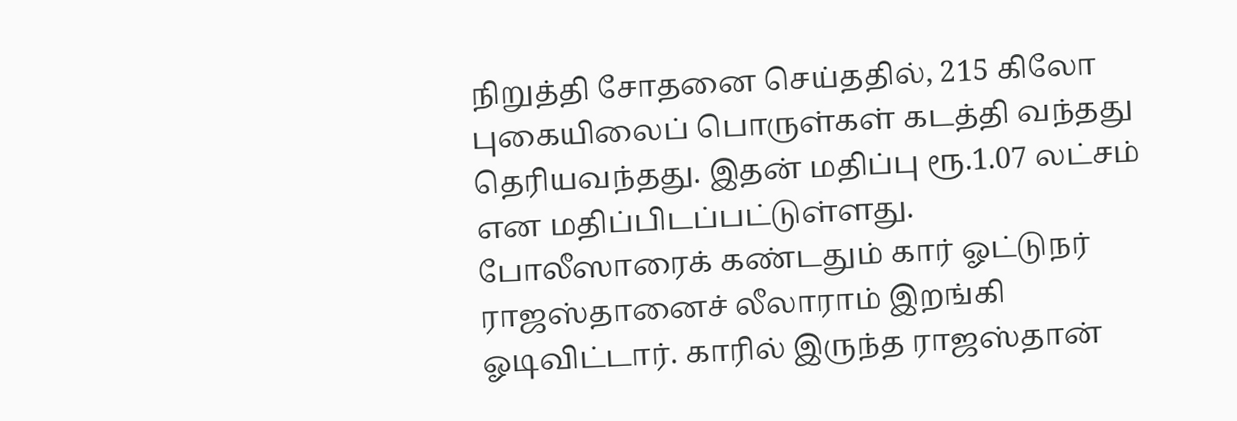நிறுத்தி சோதனை செய்ததில், 215 கிலோ புகையிலைப் பொருள்கள் கடத்தி வந்தது தெரியவந்தது. இதன் மதிப்பு ரூ.1.07 லட்சம் என மதிப்பிடப்பட்டுள்ளது.
போலீஸாரைக் கண்டதும் கார் ஓட்டுநர் ராஜஸ்தானைச் லீலாராம் இறங்கி ஓடிவிட்டார். காரில் இருந்த ராஜஸ்தான்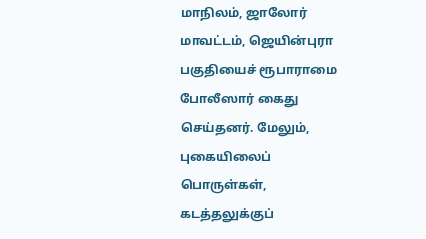மாநிலம், ஜாலோர் மாவட்டம், ஜெயின்புரா பகுதியைச் ரூபாராமை போலீஸார் கைது செய்தனர். மேலும், புகையிலைப் பொருள்கள், கடத்தலுக்குப்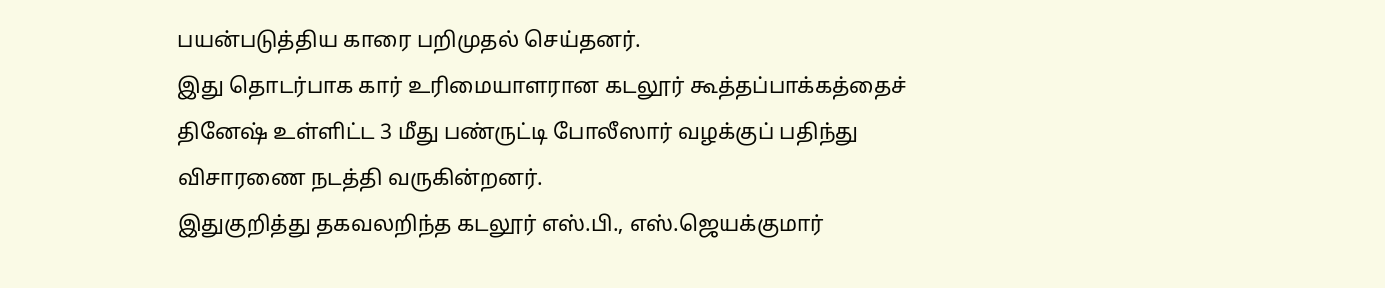பயன்படுத்திய காரை பறிமுதல் செய்தனர்.
இது தொடர்பாக கார் உரிமையாளரான கடலூர் கூத்தப்பாக்கத்தைச் தினேஷ் உள்ளிட்ட 3 மீது பண்ருட்டி போலீஸார் வழக்குப் பதிந்து விசாரணை நடத்தி வருகின்றனர்.
இதுகுறித்து தகவலறிந்த கடலூர் எஸ்.பி., எஸ்.ஜெயக்குமார்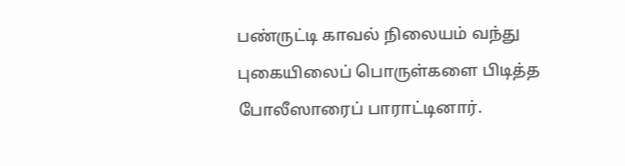பண்ருட்டி காவல் நிலையம் வந்து புகையிலைப் பொருள்களை பிடித்த போலீஸாரைப் பாராட்டினார்.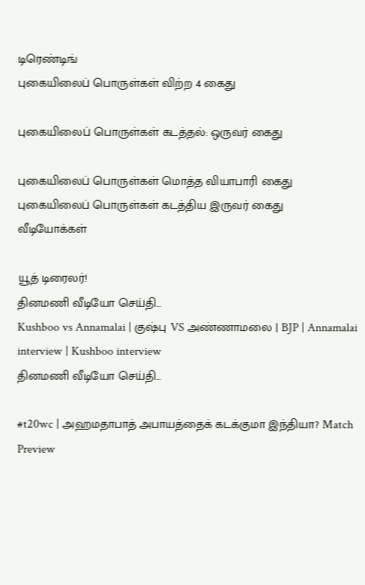டிரெண்டிங்
புகையிலைப் பொருள்கள் விற்ற 4 கைது

புகையிலைப் பொருள்கள் கடத்தல்: ஒருவர் கைது

புகையிலைப் பொருள்கள் மொத்த வியாபாரி கைது
புகையிலைப் பொருள்கள் கடத்திய இருவர் கைது
வீடியோக்கள்

யூத் டிரைலர்!
தினமணி வீடியோ செய்தி...
Kushboo vs Annamalai | குஷ்பு VS அண்ணாமலை | BJP | Annamalai interview | Kushboo interview
தினமணி வீடியோ செய்தி...

#t20wc | அஹமதாபாத் அபாயத்தைக் கடக்குமா இந்தியா? Match Preview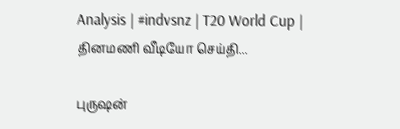Analysis | #indvsnz | T20 World Cup |
தினமணி வீடியோ செய்தி...

புருஷன்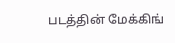படத்தின் மேக்கிங்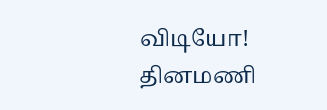விடியோ!
தினமணி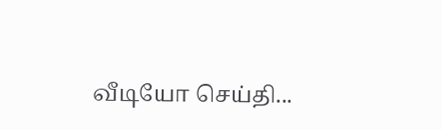வீடியோ செய்தி...